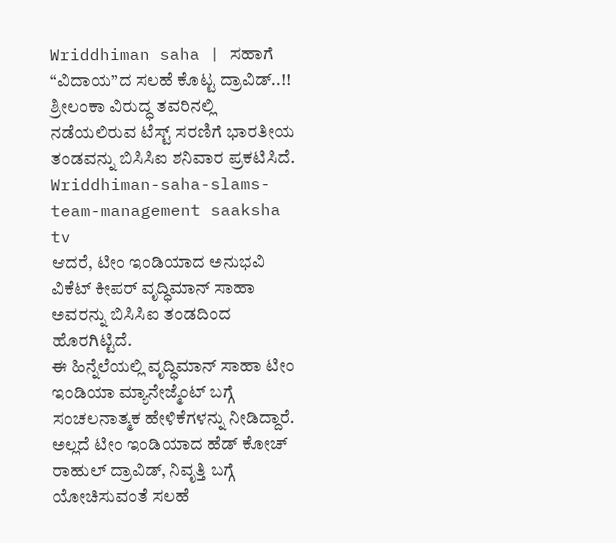Wriddhiman saha | ಸಹಾಗೆ “ವಿದಾಯ”ದ ಸಲಹೆ ಕೊಟ್ಟ ದ್ರಾವಿಡ್..!!
ಶ್ರೀಲಂಕಾ ವಿರುದ್ಧ ತವರಿನಲ್ಲಿ ನಡೆಯಲಿರುವ ಟೆಸ್ಟ್ ಸರಣಿಗೆ ಭಾರತೀಯ ತಂಡವನ್ನು ಬಿಸಿಸಿಐ ಶನಿವಾರ ಪ್ರಕಟಿಸಿದೆ. Wriddhiman-saha-slams-team-management saaksha tv
ಆದರೆ, ಟೀಂ ಇಂಡಿಯಾದ ಅನುಭವಿ ವಿಕೆಟ್ ಕೀಪರ್ ವೃದ್ಧಿಮಾನ್ ಸಾಹಾ ಅವರನ್ನು ಬಿಸಿಸಿಐ ತಂಡದಿಂದ ಹೊರಗಿಟ್ಟಿದೆ.
ಈ ಹಿನ್ನೆಲೆಯಲ್ಲಿ ವೃದ್ಧಿಮಾನ್ ಸಾಹಾ ಟೀಂ ಇಂಡಿಯಾ ಮ್ಯಾನೇಜ್ಮೆಂಟ್ ಬಗ್ಗೆ ಸಂಚಲನಾತ್ಮಕ ಹೇಳಿಕೆಗಳನ್ನು ನೀಡಿದ್ದಾರೆ.
ಅಲ್ಲದೆ ಟೀಂ ಇಂಡಿಯಾದ ಹೆಡ್ ಕೋಚ್ ರಾಹುಲ್ ದ್ರಾವಿಡ್, ನಿವೃತ್ತಿ ಬಗ್ಗೆ ಯೋಚಿಸುವಂತೆ ಸಲಹೆ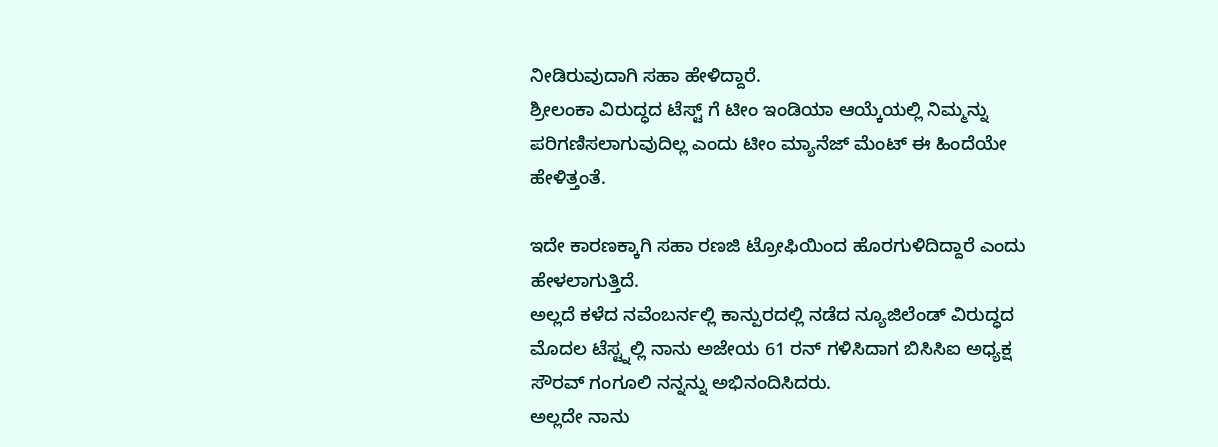ನೀಡಿರುವುದಾಗಿ ಸಹಾ ಹೇಳಿದ್ದಾರೆ.
ಶ್ರೀಲಂಕಾ ವಿರುದ್ಧದ ಟೆಸ್ಟ್ ಗೆ ಟೀಂ ಇಂಡಿಯಾ ಆಯ್ಕೆಯಲ್ಲಿ ನಿಮ್ಮನ್ನು ಪರಿಗಣಿಸಲಾಗುವುದಿಲ್ಲ ಎಂದು ಟೀಂ ಮ್ಯಾನೆಜ್ ಮೆಂಟ್ ಈ ಹಿಂದೆಯೇ ಹೇಳಿತ್ತಂತೆ.

ಇದೇ ಕಾರಣಕ್ಕಾಗಿ ಸಹಾ ರಣಜಿ ಟ್ರೋಫಿಯಿಂದ ಹೊರಗುಳಿದಿದ್ದಾರೆ ಎಂದು ಹೇಳಲಾಗುತ್ತಿದೆ.
ಅಲ್ಲದೆ ಕಳೆದ ನವೆಂಬರ್ನಲ್ಲಿ ಕಾನ್ಪುರದಲ್ಲಿ ನಡೆದ ನ್ಯೂಜಿಲೆಂಡ್ ವಿರುದ್ಧದ ಮೊದಲ ಟೆಸ್ಟ್ನಲ್ಲಿ ನಾನು ಅಜೇಯ 61 ರನ್ ಗಳಿಸಿದಾಗ ಬಿಸಿಸಿಐ ಅಧ್ಯಕ್ಷ ಸೌರವ್ ಗಂಗೂಲಿ ನನ್ನನ್ನು ಅಭಿನಂದಿಸಿದರು.
ಅಲ್ಲದೇ ನಾನು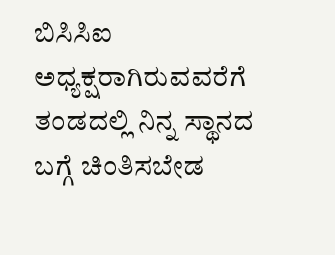ಬಿಸಿಸಿಐ ಅಧ್ಯಕ್ಷರಾಗಿರುವವರೆಗೆ ತಂಡದಲ್ಲಿ ನಿನ್ನ ಸ್ಥಾನದ ಬಗ್ಗೆ ಚಿಂತಿಸಬೇಡ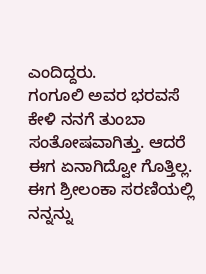ಎಂದಿದ್ದರು.
ಗಂಗೂಲಿ ಅವರ ಭರವಸೆ ಕೇಳಿ ನನಗೆ ತುಂಬಾ ಸಂತೋಷವಾಗಿತ್ತು. ಆದರೆ ಈಗ ಏನಾಗಿದ್ವೋ ಗೊತ್ತಿಲ್ಲ.
ಈಗ ಶ್ರೀಲಂಕಾ ಸರಣಿಯಲ್ಲಿ ನನ್ನನ್ನು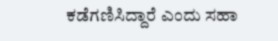ಕಡೆಗಣಿಸಿದ್ದಾರೆ ಎಂದು ಸಹಾ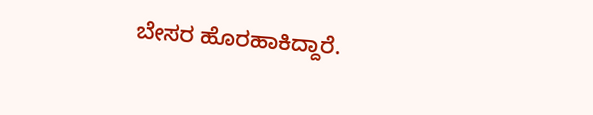ಬೇಸರ ಹೊರಹಾಕಿದ್ದಾರೆ.